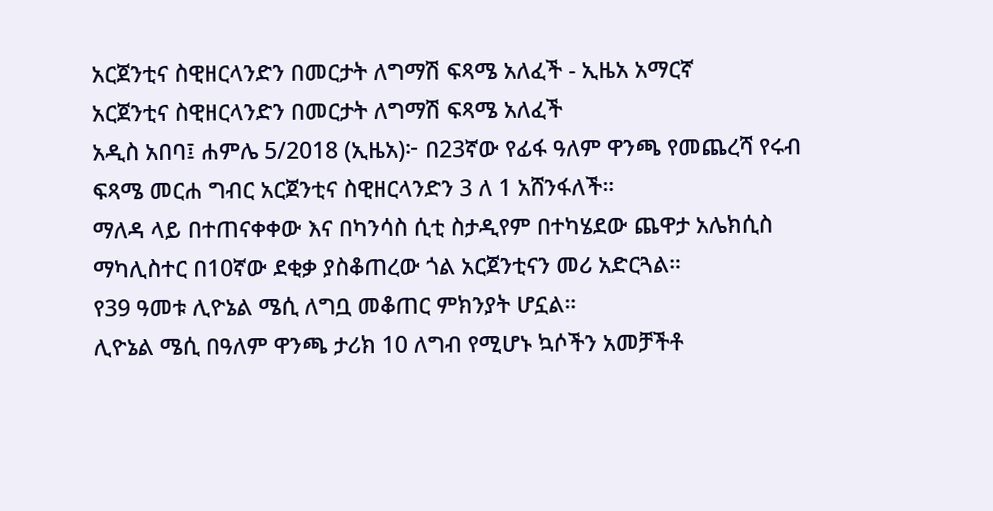አርጀንቲና ስዊዘርላንድን በመርታት ለግማሽ ፍጻሜ አለፈች - ኢዜአ አማርኛ
አርጀንቲና ስዊዘርላንድን በመርታት ለግማሽ ፍጻሜ አለፈች
አዲስ አበባ፤ ሐምሌ 5/2018 (ኢዜአ)፦ በ23ኛው የፊፋ ዓለም ዋንጫ የመጨረሻ የሩብ ፍጻሜ መርሐ ግብር አርጀንቲና ስዊዘርላንድን 3 ለ 1 አሸንፋለች።
ማለዳ ላይ በተጠናቀቀው እና በካንሳስ ሲቲ ስታዲየም በተካሄደው ጨዋታ አሌክሲስ ማካሊስተር በ10ኛው ደቂቃ ያስቆጠረው ጎል አርጀንቲናን መሪ አድርጓል።
የ39 ዓመቱ ሊዮኔል ሜሲ ለግቧ መቆጠር ምክንያት ሆኗል።
ሊዮኔል ሜሲ በዓለም ዋንጫ ታሪክ 10 ለግብ የሚሆኑ ኳሶችን አመቻችቶ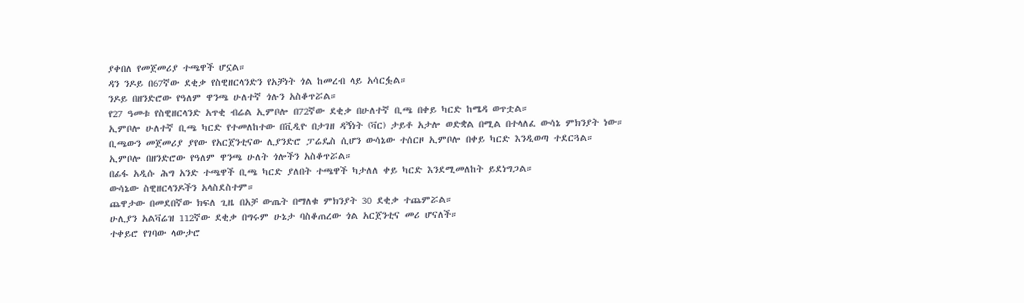ያቀበለ የመጀመሪያ ተጫዋች ሆኗል።
ዳን ንዶይ በ67ኛው ደቂቃ የስዊዘርላንድን የአቻነት ጎል ከመረብ ላይ አሳርፏል።
ንዶይ በዘንድሮው የዓለም ዋንጫ ሁለተኛ ጎሉን አስቆጥሯል።
የ27 ዓመቱ የስዊዘርላንድ አጥቂ ብሬል ኢምቦሎ በ72ኛው ደቂቃ በሁለተኛ ቢጫ በቀይ ካርድ ከሜዳ ወጥቷል።
ኢምቦሎ ሁለተኛ ቢጫ ካርድ የተመለከተው በቪዲዮ በታገዘ ዳኝነት (ቫር) ታይቶ አታሎ ወድቋል በሚል በተላለፈ ውሳኔ ምክንያት ነው።
ቢጫውን መጀመሪያ ያየው የአርጀንቲናው ሊያንድሮ ፓሬዴስ ሲሆን ውሳኔው ተሰርዞ ኢምቦሎ በቀይ ካርድ እንዲወጣ ተደርጓል።
ኢምቦሎ በዘንድሮው የዓለም ዋንጫ ሁለት ጎሎችን አስቆጥሯል።
በፊፋ አዲሱ ሕግ አንድ ተጫዋች ቢጫ ካርድ ያለበት ተጫዋች ካታለለ ቀይ ካርድ እንደሚመለከት ይደነግጋል።
ውሳኔው ስዊዘርላንዶችን አላስደስተም።
ጨዋታው በመደበኛው ክፍለ ጊዜ በአቻ ውጤት በማለቁ ምክንያት 30 ደቂቃ ተጨምሯል።
ሁሊያን አልቫሬዝ 112ኛው ደቂቃ በግሩም ሁኔታ ባስቆጠረው ጎል አርጀንቲና መሪ ሆናለች።
ተቀይሮ የገባው ላውታሮ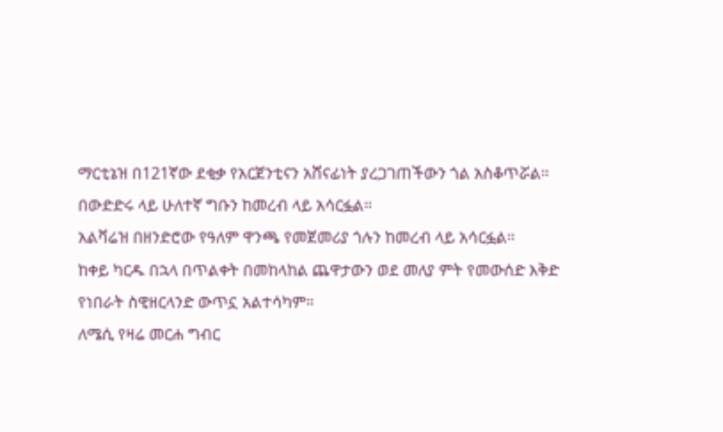ማርቲኔዝ በ121ኛው ደቂቃ የአርጀንቲናን አሸናፊነት ያረጋገጠችውን ጎል አስቆጥሯል። በውድድሩ ላይ ሁለተኛ ግቡን ከመረብ ላይ አሳርፏል።
አልቫሬዝ በዘንድሮው የዓለም ዋንጫ የመጀመሪያ ጎሉን ከመረብ ላይ አሳርፏል።
ከቀይ ካርዱ በኋላ በጥልቀት በመከላከል ጨዋታውን ወደ መለያ ምት የመውሰድ እቅድ የነበራት ስዊዘርላንድ ውጥኗ አልተሳካም።
ለሜሲ የዛሬ መርሐ ግብር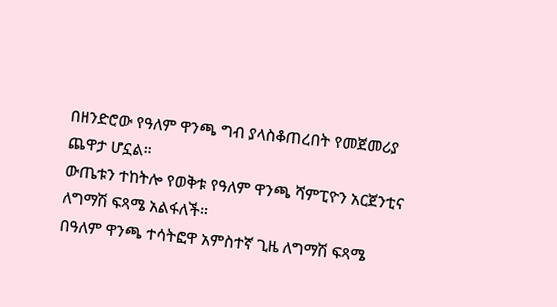በዘንድሮው የዓለም ዋንጫ ግብ ያላስቆጠረበት የመጀመሪያ ጨዋታ ሆኗል።
ውጤቱን ተከትሎ የወቅቱ የዓለም ዋንጫ ሻምፒዮን አርጀንቲና ለግማሽ ፍጻሜ አልፋለች።
በዓለም ዋንጫ ተሳትፎዋ አምስተኛ ጊዜ ለግማሽ ፍጻሜ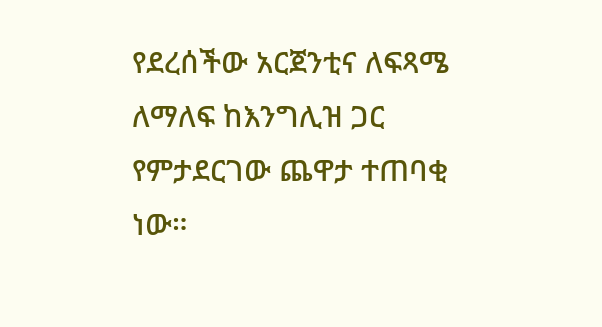የደረሰችው አርጀንቲና ለፍጻሜ ለማለፍ ከእንግሊዝ ጋር የምታደርገው ጨዋታ ተጠባቂ ነው።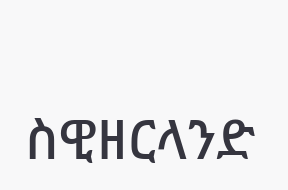ስዊዘርላንድ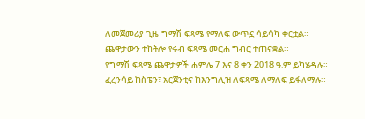ለመጀመሪያ ጊዜ ግማሽ ፍጻሜ የማለፍ ውጥኗ ሳይሳካ ቀርቷል።
ጨዋታውን ተከትሎ የሩብ ፍጻሜ መርሐ ግብር ተጠናቋል።
የግማሽ ፍጻሜ ጨዋታዎች ሐምሌ 7 እና 8 ቀን 2018 ዓ.ም ይካሄዳሉ።
ፈረንሳይ ከስፔን፣ አርጀንቲና ከእንግሊዝ ለፍጻሜ ለማለፍ ይፋለማሉ።